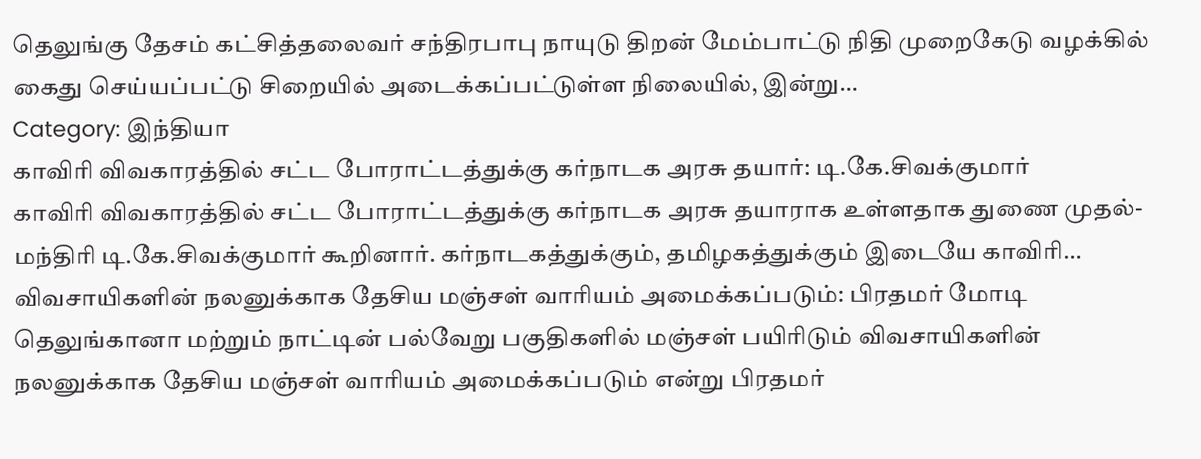தெலுங்கு தேசம் கட்சித்தலைவர் சந்திரபாபு நாயுடு திறன் மேம்பாட்டு நிதி முறைகேடு வழக்கில் கைது செய்யப்பட்டு சிறையில் அடைக்கப்பட்டுள்ள நிலையில், இன்று…
Category: இந்தியா
காவிரி விவகாரத்தில் சட்ட போராட்டத்துக்கு கர்நாடக அரசு தயார்: டி.கே.சிவக்குமார்
காவிரி விவகாரத்தில் சட்ட போராட்டத்துக்கு கர்நாடக அரசு தயாராக உள்ளதாக துணை முதல்-மந்திரி டி.கே.சிவக்குமார் கூறினார். கர்நாடகத்துக்கும், தமிழகத்துக்கும் இடையே காவிரி…
விவசாயிகளின் நலனுக்காக தேசிய மஞ்சள் வாரியம் அமைக்கப்படும்: பிரதமர் மோடி
தெலுங்கானா மற்றும் நாட்டின் பல்வேறு பகுதிகளில் மஞ்சள் பயிரிடும் விவசாயிகளின் நலனுக்காக தேசிய மஞ்சள் வாரியம் அமைக்கப்படும் என்று பிரதமர்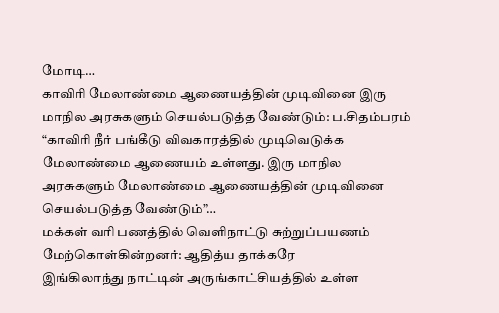மோடி…
காவிரி மேலாண்மை ஆணையத்தின் முடிவினை இரு மாநில அரசுகளும் செயல்படுத்த வேண்டும்: ப.சிதம்பரம்
“காவிரி நீர் பங்கீடு விவகாரத்தில் முடிவெடுக்க மேலாண்மை ஆணையம் உள்ளது. இரு மாநில அரசுகளும் மேலாண்மை ஆணையத்தின் முடிவினை செயல்படுத்த வேண்டும்”…
மக்கள் வரி பணத்தில் வெளிநாட்டு சுற்றுப்பயணம் மேற்கொள்கின்றனர்: ஆதித்ய தாக்கரே
இங்கிலாந்து நாட்டின் அருங்காட்சியத்தில் உள்ள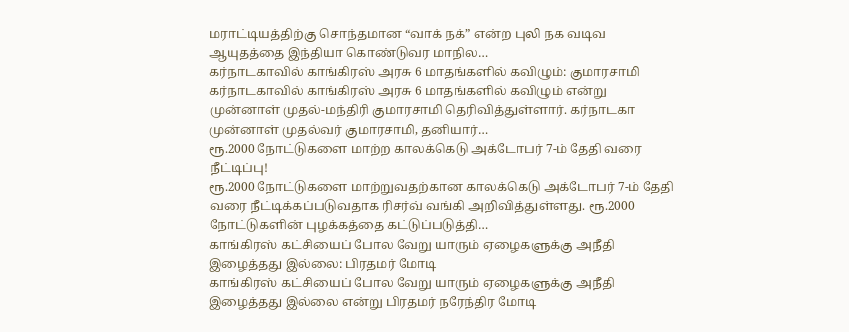மராட்டியத்திற்கு சொந்தமான “வாக் நக்” என்ற புலி நக வடிவ ஆயுதத்தை இந்தியா கொண்டுவர மாநில…
கர்நாடகாவில் காங்கிரஸ் அரசு 6 மாதங்களில் கவிழும்: குமாரசாமி
கர்நாடகாவில் காங்கிரஸ் அரசு 6 மாதங்களில் கவிழும் என்று முன்னாள் முதல்-மந்திரி குமாரசாமி தெரிவித்துள்ளார். கர்நாடகா முன்னாள் முதல்வர் குமாரசாமி, தனியார்…
ரூ.2000 நோட்டுகளை மாற்ற காலக்கெடு அக்டோபர் 7-ம் தேதி வரை நீட்டிப்பு!
ரூ.2000 நோட்டுகளை மாற்றுவதற்கான காலக்கெடு அக்டோபர் 7-ம் தேதி வரை நீட்டிக்கப்படுவதாக ரிசர்வ் வங்கி அறிவித்துள்ளது. ரூ.2000 நோட்டுகளின் புழக்கத்தை கட்டுப்படுத்தி…
காங்கிரஸ் கட்சியைப் போல வேறு யாரும் ஏழைகளுக்கு அநீதி இழைத்தது இல்லை: பிரதமர் மோடி
காங்கிரஸ் கட்சியைப் போல வேறு யாரும் ஏழைகளுக்கு அநீதி இழைத்தது இல்லை என்று பிரதமர் நரேந்திர மோடி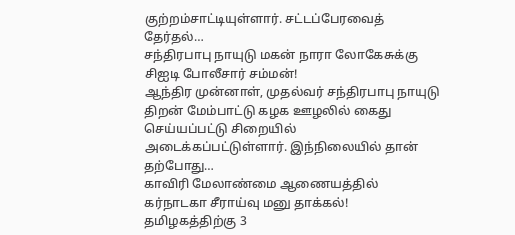குற்றம்சாட்டியுள்ளார். சட்டப்பேரவைத் தேர்தல்…
சந்திரபாபு நாயுடு மகன் நாரா லோகேசுக்கு சிஐடி போலீசார் சம்மன்!
ஆந்திர முன்னாள், முதல்வர் சந்திரபாபு நாயுடு திறன் மேம்பாட்டு கழக ஊழலில் கைது செய்யப்பட்டு சிறையில் அடைக்கப்பட்டுள்ளார். இந்நிலையில் தான் தற்போது…
காவிரி மேலாண்மை ஆணையத்தில் கர்நாடகா சீராய்வு மனு தாக்கல்!
தமிழகத்திற்கு 3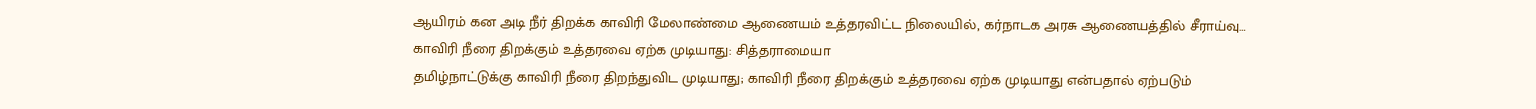ஆயிரம் கன அடி நீர் திறக்க காவிரி மேலாண்மை ஆணையம் உத்தரவிட்ட நிலையில், கர்நாடக அரசு ஆணையத்தில் சீராய்வு…
காவிரி நீரை திறக்கும் உத்தரவை ஏற்க முடியாது: சித்தராமையா
தமிழ்நாட்டுக்கு காவிரி நீரை திறந்துவிட முடியாது; காவிரி நீரை திறக்கும் உத்தரவை ஏற்க முடியாது என்பதால் ஏற்படும்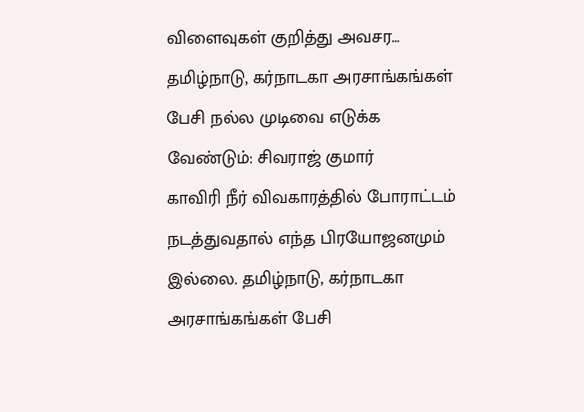விளைவுகள் குறித்து அவசர…
தமிழ்நாடு, கர்நாடகா அரசாங்கங்கள் பேசி நல்ல முடிவை எடுக்க வேண்டும்: சிவராஜ் குமார்
காவிரி நீர் விவகாரத்தில் போராட்டம் நடத்துவதால் எந்த பிரயோஜனமும் இல்லை. தமிழ்நாடு, கர்நாடகா அரசாங்கங்கள் பேசி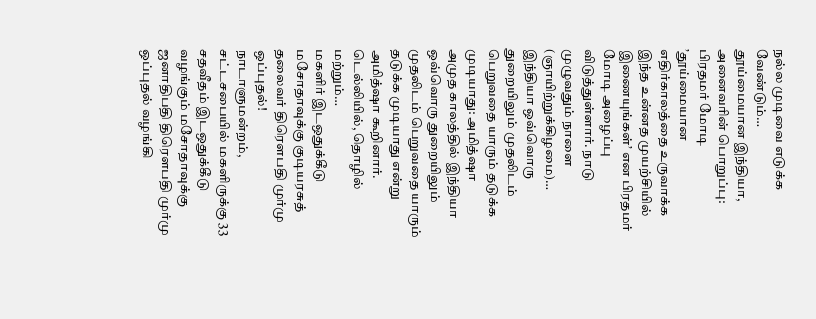நல்ல முடிவை எடுக்க வேண்டும்…
தூய்மையான இந்தியா, அனைவரின் பொறுப்பு: பிரதமர் மோடி
’தூய்மையான எதிர்காலத்தை உருவாக்க இந்த உன்னத முயற்சியில் இணையுங்கள்’ என பிரதமர் மோடி அழைப்பு விடுத்துள்ளார். நாடு முழுவதும் நாளை (ஞாயிற்றுக்கிழமை)…
இந்தியா ஒவ்வொரு துறையிலும் முதலிடம் பெறுவதை யாரும் தடுக்க முடியாது: அமித்ஷா
அமுத காலத்தில் இந்தியா ஒவ்வொரு துறையிலும் முதலிடம் பெறுவதை யாரும் தடுக்க முடியாது என்று அமித்ஷா கூறினார். டெல்லியில், தொழில் மற்றும்…
மகளிர் இடஒதுக்கீடு மசோதாவுக்கு குடியரசுத் தலைவர் திரௌபதி முர்மு ஒப்புதல்!
நாடாளுமன்றம், சட்டசபையில் மகளிருக்கு 33 சதவீதம் இடஒதுக்கீடு வழங்கும் மசோதாவுக்கு ஜனாதிபதி திரெளபதி முர்மு ஒப்புதல் வழங்கி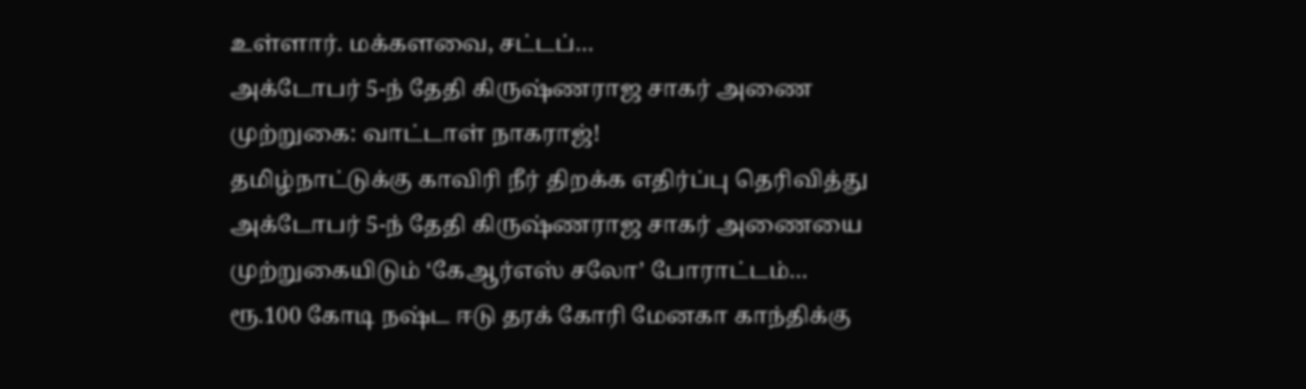உள்ளார். மக்களவை, சட்டப்…
அக்டோபர் 5-ந் தேதி கிருஷ்ணராஜ சாகர் அணை முற்றுகை: வாட்டாள் நாகராஜ்!
தமிழ்நாட்டுக்கு காவிரி நீர் திறக்க எதிர்ப்பு தெரிவித்து அக்டோபர் 5-ந் தேதி கிருஷ்ணராஜ சாகர் அணையை முற்றுகையிடும் ‘கேஆர்எஸ் சலோ’ போராட்டம்…
ரூ.100 கோடி நஷ்ட ஈடு தரக் கோரி மேனகா காந்திக்கு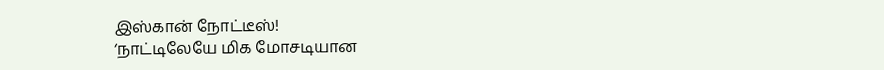இஸ்கான் நோட்டீஸ்!
‘நாட்டிலேயே மிக மோசடியான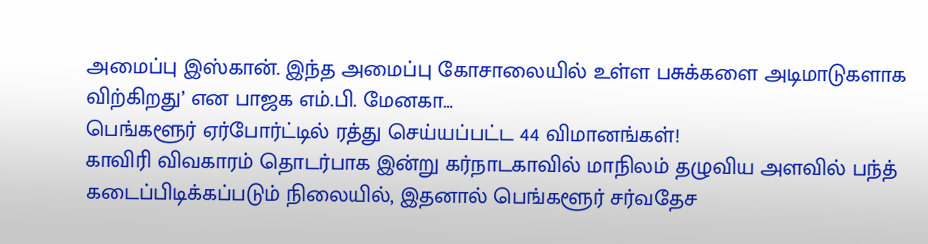அமைப்பு இஸ்கான். இந்த அமைப்பு கோசாலையில் உள்ள பசுக்களை அடிமாடுகளாக விற்கிறது’ என பாஜக எம்.பி. மேனகா…
பெங்களூர் ஏர்போர்ட்டில் ரத்து செய்யப்பட்ட 44 விமானங்கள்!
காவிரி விவகாரம் தொடர்பாக இன்று கர்நாடகாவில் மாநிலம் தழுவிய அளவில் பந்த் கடைப்பிடிக்கப்படும் நிலையில், இதனால் பெங்களூர் சர்வதேச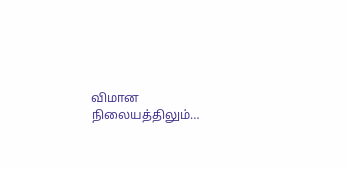விமான நிலையத்திலும்…